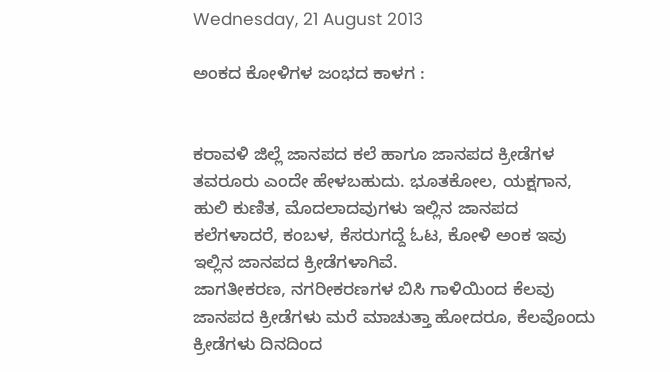Wednesday, 21 August 2013

ಅಂಕದ ಕೋಳಿಗಳ ಜಂಭದ ಕಾಳಗ :


ಕರಾವಳಿ ಜಿಲ್ಲೆ ಜಾನಪದ ಕಲೆ ಹಾಗೂ ಜಾನಪದ ಕ್ರೀಡೆಗಳ ತವರೂರು ಎಂದೇ ಹೇಳಬಹುದು. ಭೂತಕೋಲ, ಯಕ್ಷಗಾನ, ಹುಲಿ ಕುಣಿತ, ಮೊದಲಾದವುಗಳು ಇಲ್ಲಿನ ಜಾನಪದ ಕಲೆಗಳಾದರೆ, ಕಂಬಳ, ಕೆಸರುಗದ್ದೆ ಓಟ, ಕೋಳಿ ಅಂಕ ಇವು ಇಲ್ಲಿನ ಜಾನಪದ ಕ್ರೀಡೆಗಳಾಗಿವೆ.
ಜಾಗತೀಕರಣ, ನಗರೀಕರಣಗಳ ಬಿಸಿ ಗಾಳಿಯಿಂದ ಕೆಲವು ಜಾನಪದ ಕ್ರೀಡೆಗಳು ಮರೆ ಮಾಚುತ್ತಾ ಹೋದರೂ, ಕೆಲವೊಂದು ಕ್ರೀಡೆಗಳು ದಿನದಿಂದ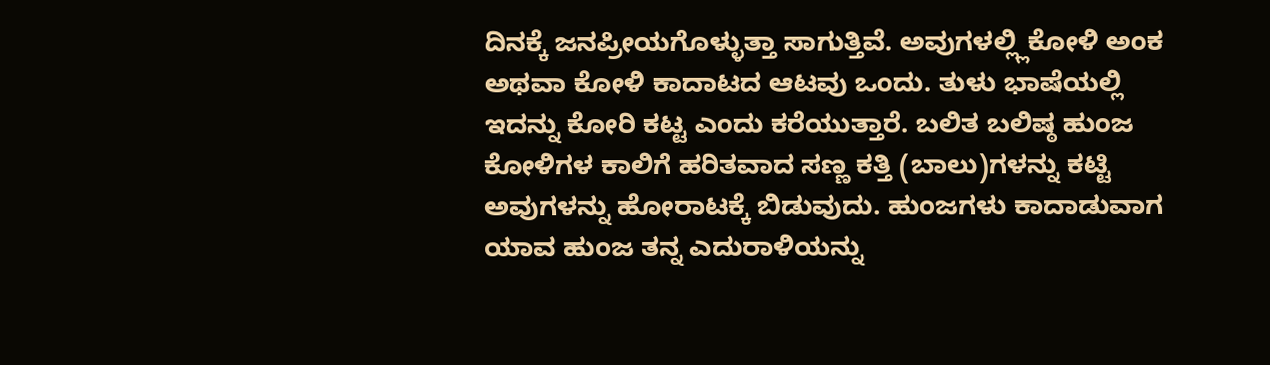ದಿನಕ್ಕೆ ಜನಪ್ರೀಯಗೊಳ್ಳುತ್ತಾ ಸಾಗುತ್ತಿವೆ. ಅವುಗಳಲ್ಲ್ಲಿಕೋಳಿ ಅಂಕ ಅಥವಾ ಕೋಳಿ ಕಾದಾಟದ ಆಟವು ಒಂದು. ತುಳು ಭಾಷೆಯಲ್ಲಿ ಇದನ್ನು ಕೋರಿ ಕಟ್ಟ ಎಂದು ಕರೆಯುತ್ತಾರೆ. ಬಲಿತ ಬಲಿಷ್ಠ ಹುಂಜ ಕೋಳಿಗಳ ಕಾಲಿಗೆ ಹರಿತವಾದ ಸಣ್ಣ ಕತ್ತಿ (ಬಾಲು)ಗಳನ್ನು ಕಟ್ಟಿ ಅವುಗಳನ್ನು ಹೋರಾಟಕ್ಕೆ ಬಿಡುವುದು. ಹುಂಜಗಳು ಕಾದಾಡುವಾಗ ಯಾವ ಹುಂಜ ತನ್ನ ಎದುರಾಳಿಯನ್ನು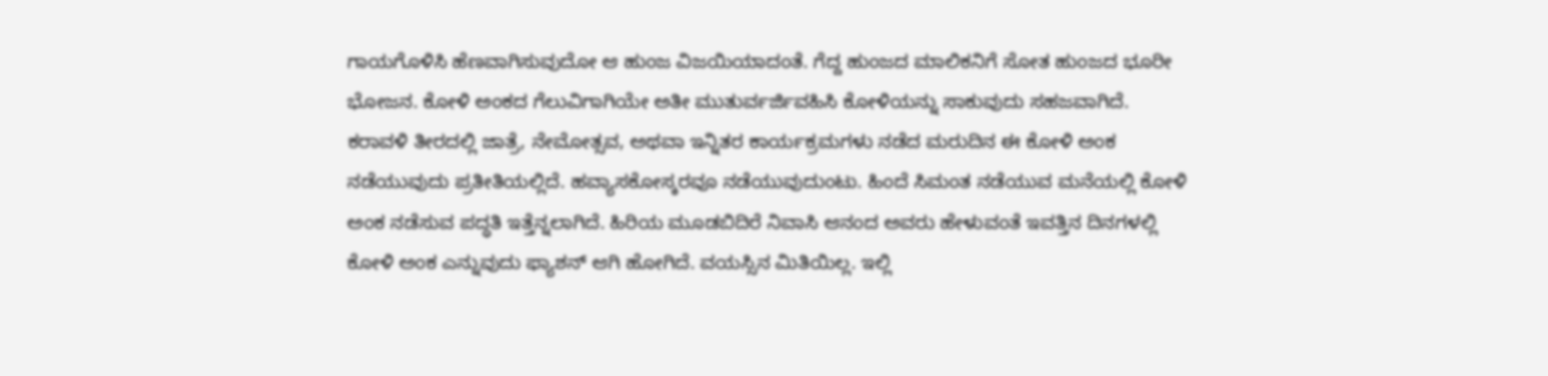ಗಾಯಗೊಳಿಸಿ ಹೆಣವಾಗಿಸುವುದೋ ಆ ಹುಂಜ ವಿಜಯಿಯಾದಂತೆ. ಗೆದ್ದ ಹುಂಜದ ಮಾಲಿಕನಿಗೆ ಸೋತ ಹುಂಜದ ಭೂರೀ ಭೋಜನ. ಕೋಳಿ ಅಂಕದ ಗೆಲುವಿಗಾಗಿಯೇ ಅತೀ ಮುತುರ್ವರ್ಜಿವಹಿಸಿ ಕೋಳಿಯನ್ನು ಸಾಕುವುದು ಸಹಜವಾಗಿದೆ.
ಕರಾವಳಿ ತೀರದಲ್ಲಿ ಜಾತ್ರೆ, ನೇಮೋತ್ಸವ, ಅಥವಾ ಇನ್ನಿತರ ಕಾರ್ಯಕ್ರಮಗಳು ನಡೆದ ಮರುದಿನ ಈ ಕೋಳಿ ಅಂಕ ನಡೆಯುವುದು ಪ್ರತೀತಿಯಲ್ಲಿದೆ. ಹವ್ಯಾಸಕೋಸ್ಕರವೂ ನಡೆಯುವುದುಂಟು. ಹಿಂದೆ ಸಿಮಂತ ನಡೆಯುವ ಮನೆಯಲ್ಲಿ ಕೋಳಿ ಅಂಕ ನಡೆಸುವ ಪದ್ಧತಿ ಇತ್ತೆನ್ನಲಾಗಿದೆ. ಹಿರಿಯ ಮೂಡಬಿದಿರೆ ನಿವಾಸಿ ಆನಂದ ಅವರು ಹೇಳುವಂತೆ ಇವತ್ತಿನ ದಿನಗಳಲ್ಲಿ ಕೋಳಿ ಅಂಕ ಎನ್ನುವುದು ಫ್ಯಾಶನ್ ಆಗಿ ಹೋಗಿದೆ. ವಯಸ್ಸಿನ ಮಿತಿಯಿಲ್ಲ. ಇಲ್ಲಿ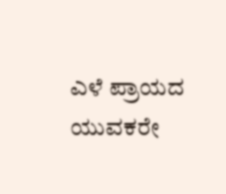ಎಳೆ ಪ್ರಾಯದ ಯುವಕರೇ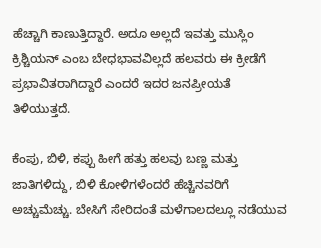ಹೆಚ್ಚಾಗಿ ಕಾಣುತ್ತಿದ್ದಾರೆ. ಅದೂ ಅಲ್ಲದೆ ಇವತ್ತು ಮುಸ್ಲಿಂ ಕ್ರಿಶ್ಚಿಯನ್ ಎಂಬ ಬೇಧಭಾವವಿಲ್ಲದೆ ಹಲವರು ಈ ಕ್ರೀಡೆಗೆ ಪ್ರಭಾವಿತರಾಗಿದ್ದಾರೆ ಎಂದರೆ ಇದರ ಜನಪ್ರೀಯತೆ ತಿಳಿಯುತ್ತದೆ.

ಕೆಂಪು, ಬಿಳಿ, ಕಪ್ಪು ಹೀಗೆ ಹತ್ತು ಹಲವು ಬಣ್ಣ ಮತ್ತು ಜಾತಿಗಳಿದ್ದು, ಬಿಳಿ ಕೋಳಿಗಳೆಂದರೆ ಹೆಚ್ಚಿನವರಿಗೆ ಅಚ್ಚುಮೆಚ್ಚು. ಬೇಸಿಗೆ ಸೇರಿದಂತೆ ಮಳೆಗಾಲದಲ್ಲೂ ನಡೆಯುವ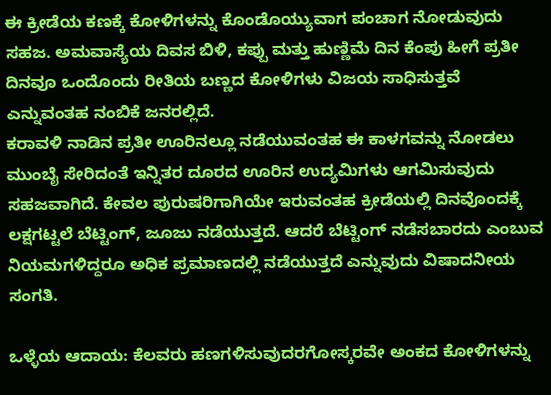ಈ ಕ್ರೀಡೆಯ ಕಣಕ್ಕೆ ಕೋಳಿಗಳನ್ನು ಕೊಂಡೊಯ್ಯುವಾಗ ಪಂಚಾಗ ನೋಡುವುದು ಸಹಜ. ಅಮವಾಸ್ಯೆಯ ದಿವಸ ಬಿಳಿ, ಕಪ್ಪು ಮತ್ತು ಹುಣ್ಣಿಮೆ ದಿನ ಕೆಂಪು ಹೀಗೆ ಪ್ರತೀ ದಿನವೂ ಒಂದೊಂದು ರೀತಿಯ ಬಣ್ಣದ ಕೋಳಿಗಳು ವಿಜಯ ಸಾಧಿಸುತ್ತವೆ ಎನ್ನುವಂತಹ ನಂಬಿಕೆ ಜನರಲ್ಲಿದೆ.
ಕರಾವಳಿ ನಾಡಿನ ಪ್ರತೀ ಊರಿನಲ್ಲೂ ನಡೆಯುವಂತಹ ಈ ಕಾಳಗವನ್ನು ನೋಡಲು ಮುಂಬೈ ಸೇರಿದಂತೆ ಇನ್ನಿತರ ದೂರದ ಊರಿನ ಉದ್ಯಮಿಗಳು ಆಗಮಿಸುವುದು ಸಹಜವಾಗಿದೆ. ಕೇವಲ ಪುರುಷರಿಗಾಗಿಯೇ ಇರುವಂತಹ ಕ್ರೀಡೆಯಲ್ಲಿ ದಿನವೊಂದಕ್ಕೆ ಲಕ್ಷಗಟ್ಟಲೆ ಬೆಟ್ಟಿಂಗ್, ಜೂಜು ನಡೆಯುತ್ತದೆ. ಆದರೆ ಬೆಟ್ಟಿಂಗ್ ನಡೆಸಬಾರದು ಎಂಬುವ ನಿಯಮಗಳಿದ್ದರೂ ಅಧಿಕ ಪ್ರಮಾಣದಲ್ಲಿ ನಡೆಯುತ್ತದೆ ಎನ್ನುವುದು ವಿಷಾದನೀಯ ಸಂಗತಿ.

ಒಳ್ಳೆಯ ಆದಾಯ: ಕೆಲವರು ಹಣಗಳಿಸುವುದರಗೋಸ್ಕರವೇ ಅಂಕದ ಕೋಳಿಗಳನ್ನು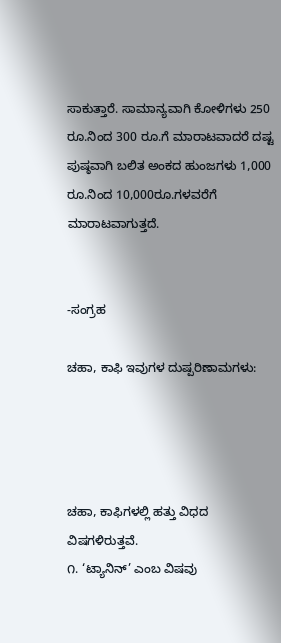ಸಾಕುತ್ತಾರೆ. ಸಾಮಾನ್ಯವಾಗಿ ಕೋಳಿಗಳು 250 ರೂ.ನಿಂದ 300 ರೂ.ಗೆ ಮಾರಾಟವಾದರೆ ದಷ್ಟ ಪುಷ್ಠವಾಗಿ ಬಲಿತ ಅಂಕದ ಹುಂಜಗಳು 1,000 ರೂ.ನಿಂದ 10,000ರೂ.ಗಳವರೆಗೆ ಮಾರಾಟವಾಗುತ್ತದೆ.


-ಸಂಗ್ರಹ

ಚಹಾ, ಕಾಫಿ ಇವುಗಳ ದುಷ್ಪರಿಣಾಮಗಳು:




ಚಹಾ, ಕಾಫಿಗಳಲ್ಲಿ ಹತ್ತು ವಿಧದ ವಿಷಗಳಿರುತ್ತವೆ.
೧. ‘ಟ್ಯಾನಿನ್’ ಎಂಬ ವಿಷವು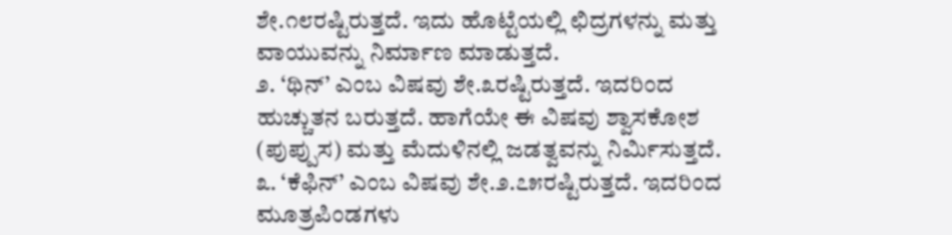ಶೇ.೧೮ರಷ್ಟಿರುತ್ತದೆ. ಇದು ಹೊಟ್ಟೆಯಲ್ಲಿ ಛಿದ್ರಗಳನ್ನು ಮತ್ತು ವಾಯುವನ್ನು ನಿರ್ಮಾಣ ಮಾಡುತ್ತದೆ.
೨. ‘ಥಿನ್’ ಎಂಬ ವಿಷವು ಶೇ.೩ರಷ್ಟಿರುತ್ತದೆ. ಇದರಿಂದ ಹುಚ್ಚುತನ ಬರುತ್ತದೆ. ಹಾಗೆಯೇ ಈ ವಿಷವು ಶ್ವಾಸಕೋಶ (ಪುಪ್ಪುಸ) ಮತ್ತು ಮೆದುಳಿನಲ್ಲಿ ಜಡತ್ವವನ್ನು ನಿರ್ಮಿಸುತ್ತದೆ.
೩. ‘ಕೆಫಿನ್’ ಎಂಬ ವಿಷವು ಶೇ.೨.೭೫ರಷ್ಟಿರುತ್ತದೆ. ಇದರಿಂದ ಮೂತ್ರಪಿಂಡಗಳು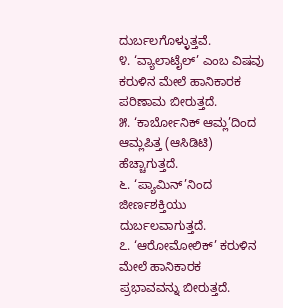ದುರ್ಬಲಗೊಳ್ಳುತ್ತವೆ.
೪. ‘ವ್ಯಾಲಾಟೈಲ್’ ಎಂಬ ವಿಷವು ಕರುಳಿನ ಮೇಲೆ ಹಾನಿಕಾರಕ ಪರಿಣಾಮ ಬೀರುತ್ತದೆ.
೫. ‘ಕಾರ್ಬೋನಿಕ್ ಆಮ್ಲ’ದಿಂದ ಆಮ್ಲಪಿತ್ತ (ಆಸಿಡಿಟಿ) ಹೆಚ್ಚಾಗುತ್ತದೆ.
೬. ‘ಪ್ಯಾಮಿನ್’ನಿಂದ ಜೀರ್ಣಶಕ್ತಿಯು ದುರ್ಬಲವಾಗುತ್ತದೆ.
೭. ‘ಆರೋಮೋಲಿಕ್’ ಕರುಳಿನ ಮೇಲೆ ಹಾನಿಕಾರಕ ಪ್ರಭಾವವನ್ನು ಬೀರುತ್ತದೆ.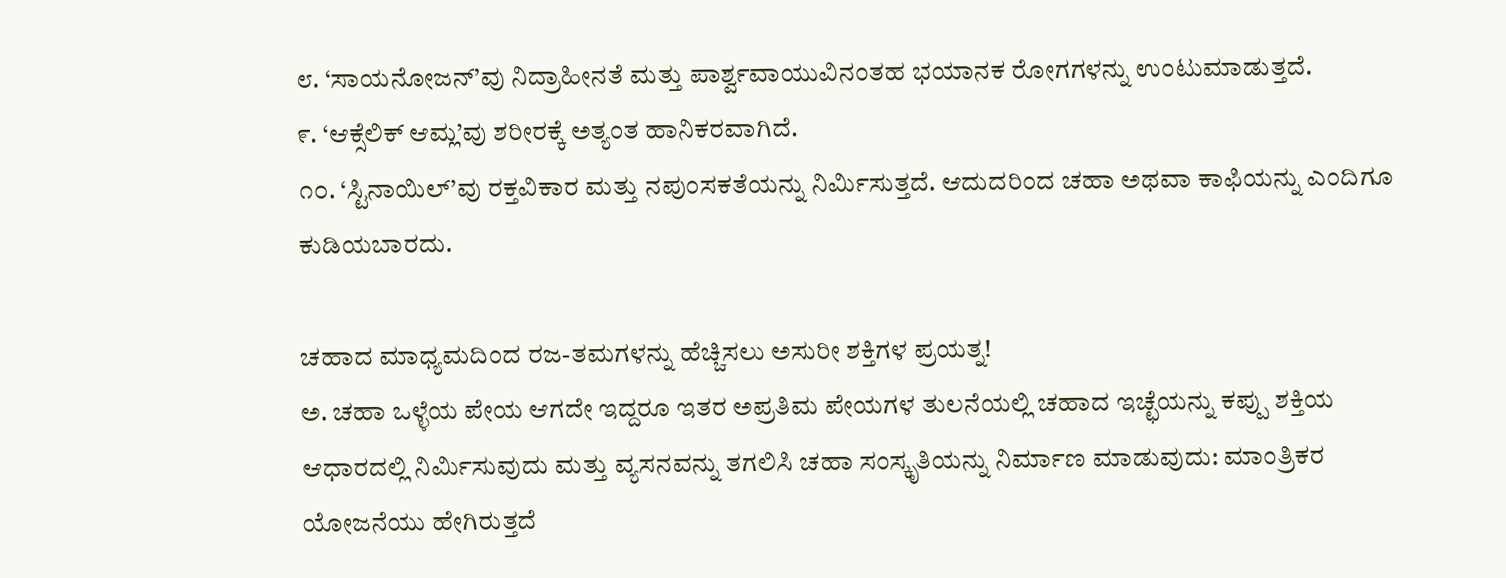೮. ‘ಸಾಯನೋಜನ್’ವು ನಿದ್ರಾಹೀನತೆ ಮತ್ತು ಪಾರ್ಶ್ವವಾಯುವಿನಂತಹ ಭಯಾನಕ ರೋಗಗಳನ್ನು ಉಂಟುಮಾಡುತ್ತದೆ.
೯. ‘ಆಕ್ಸೆಲಿಕ್ ಆಮ್ಲ’ವು ಶರೀರಕ್ಕೆ ಅತ್ಯಂತ ಹಾನಿಕರವಾಗಿದೆ.
೧೦. ‘ಸ್ಟಿನಾಯಿಲ್’ವು ರಕ್ತವಿಕಾರ ಮತ್ತು ನಪುಂಸಕತೆಯನ್ನು ನಿರ್ಮಿಸುತ್ತದೆ. ಆದುದರಿಂದ ಚಹಾ ಅಥವಾ ಕಾಫಿಯನ್ನು ಎಂದಿಗೂ ಕುಡಿಯಬಾರದು.

ಚಹಾದ ಮಾಧ್ಯಮದಿಂದ ರಜ-ತಮಗಳನ್ನು ಹೆಚ್ಚಿಸಲು ಅಸುರೀ ಶಕ್ತಿಗಳ ಪ್ರಯತ್ನ!
ಅ. ಚಹಾ ಒಳ್ಳೆಯ ಪೇಯ ಆಗದೇ ಇದ್ದರೂ ಇತರ ಅಪ್ರತಿಮ ಪೇಯಗಳ ತುಲನೆಯಲ್ಲಿ ಚಹಾದ ಇಚ್ಛೆಯನ್ನು ಕಪ್ಪು ಶಕ್ತಿಯ ಆಧಾರದಲ್ಲಿ ನಿರ್ಮಿಸುವುದು ಮತ್ತು ವ್ಯಸನವನ್ನು ತಗಲಿಸಿ ಚಹಾ ಸಂಸ್ಕೃತಿಯನ್ನು ನಿರ್ಮಾಣ ಮಾಡುವುದು: ಮಾಂತ್ರಿಕರ ಯೋಜನೆಯು ಹೇಗಿರುತ್ತದೆ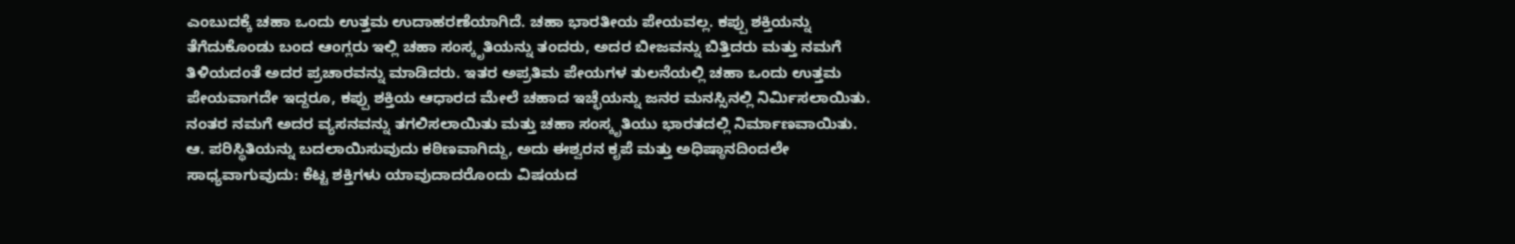ಎಂಬುದಕ್ಕೆ ಚಹಾ ಒಂದು ಉತ್ತಮ ಉದಾಹರಣೆಯಾಗಿದೆ. ಚಹಾ ಭಾರತೀಯ ಪೇಯವಲ್ಲ. ಕಪ್ಪು ಶಕ್ತಿಯನ್ನು ತೆಗೆದುಕೊಂಡು ಬಂದ ಆಂಗ್ಲರು ಇಲ್ಲಿ ಚಹಾ ಸಂಸ್ಕೃತಿಯನ್ನು ತಂದರು, ಅದರ ಬೀಜವನ್ನು ಬಿತ್ತಿದರು ಮತ್ತು ನಮಗೆ ತಿಳಿಯದಂತೆ ಅದರ ಪ್ರಚಾರವನ್ನು ಮಾಡಿದರು. ಇತರ ಅಪ್ರತಿಮ ಪೇಯಗಳ ತುಲನೆಯಲ್ಲಿ ಚಹಾ ಒಂದು ಉತ್ತಮ ಪೇಯವಾಗದೇ ಇದ್ದರೂ, ಕಪ್ಪು ಶಕ್ತಿಯ ಆಧಾರದ ಮೇಲೆ ಚಹಾದ ಇಚ್ಛೆಯನ್ನು ಜನರ ಮನಸ್ಸಿನಲ್ಲಿ ನಿರ್ಮಿಸಲಾಯಿತು. ನಂತರ ನಮಗೆ ಅದರ ವ್ಯಸನವನ್ನು ತಗಲಿಸಲಾಯಿತು ಮತ್ತು ಚಹಾ ಸಂಸ್ಕೃತಿಯು ಭಾರತದಲ್ಲಿ ನಿರ್ಮಾಣವಾಯಿತು.
ಆ. ಪರಿಸ್ಥಿತಿಯನ್ನು ಬದಲಾಯಿಸುವುದು ಕಠಿಣವಾಗಿದ್ದು, ಅದು ಈಶ್ವರನ ಕೃಪೆ ಮತ್ತು ಅಧಿಷ್ಠಾನದಿಂದಲೇ ಸಾಧ್ಯವಾಗುವುದು: ಕೆಟ್ಟ ಶಕ್ತಿಗಳು ಯಾವುದಾದರೊಂದು ವಿಷಯದ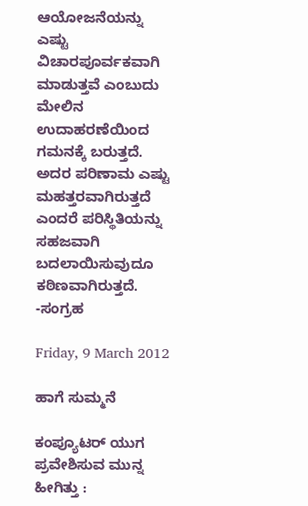ಆಯೋಜನೆಯನ್ನು ಎಷ್ಟು ವಿಚಾರಪೂರ್ವಕವಾಗಿ ಮಾಡುತ್ತವೆ ಎಂಬುದು ಮೇಲಿನ ಉದಾಹರಣೆಯಿಂದ ಗಮನಕ್ಕೆ ಬರುತ್ತದೆ. ಅದರ ಪರಿಣಾಮ ಎಷ್ಟು ಮಹತ್ತರವಾಗಿರುತ್ತದೆ ಎಂದರೆ ಪರಿಸ್ಥಿತಿಯನ್ನು ಸಹಜವಾಗಿ ಬದಲಾಯಿಸುವುದೂ ಕಠಿಣವಾಗಿರುತ್ತದೆ.
-ಸಂಗ್ರಹ

Friday, 9 March 2012

ಹಾಗೆ ಸುಮ್ಮನೆ

ಕಂಪ್ಯೂಟರ್ ಯುಗ ಪ್ರವೇಶಿಸುವ ಮುನ್ನ ಹೀಗಿತ್ತು :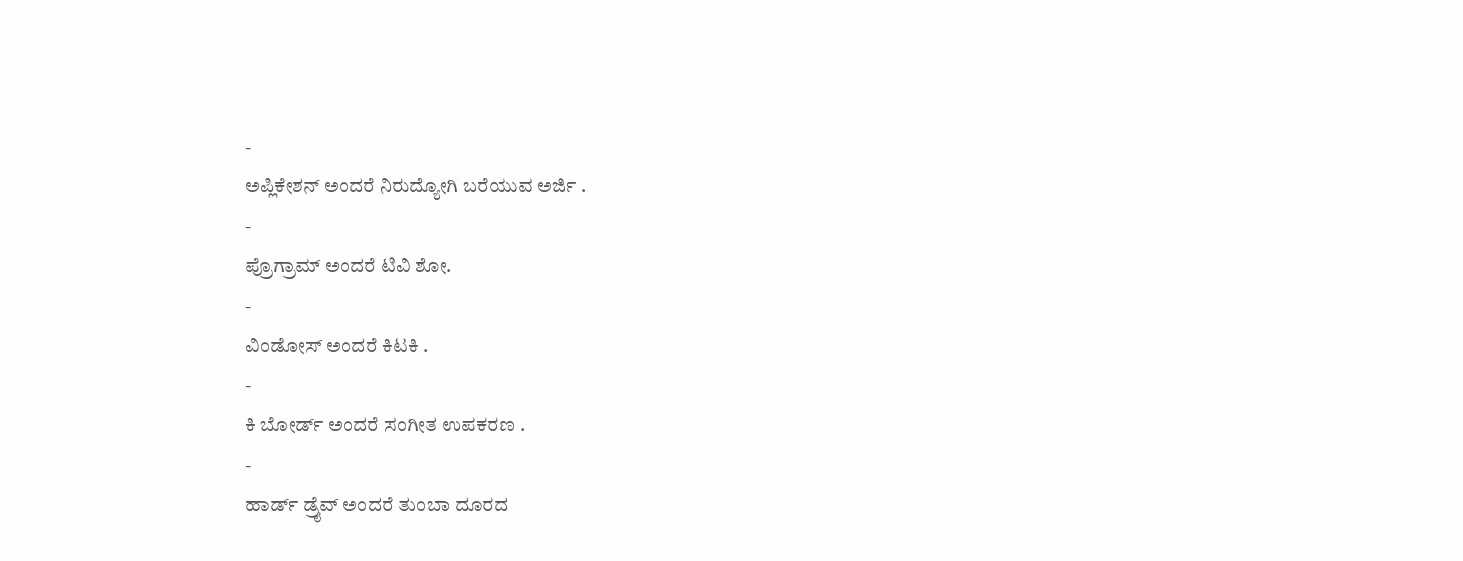-
ಅಪ್ಲಿಕೇಶನ್ ಅಂದರೆ ನಿರುದ್ಯೋಗಿ ಬರೆಯುವ ಅರ್ಜಿ .
-
ಪ್ರೊಗ್ರಾಮ್ ಅಂದರೆ ಟಿವಿ ಶೋ.
-
ವಿಂಡೋಸ್ ಅಂದರೆ ಕಿಟಕಿ .
-
ಕಿ ಬೋರ್ಡ್ ಅಂದರೆ ಸಂಗೀತ ಉಪಕರಣ .
-
ಹಾರ್ಡ್ ಡ್ರೈವ್ ಅಂದರೆ ತುಂಬಾ ದೂರದ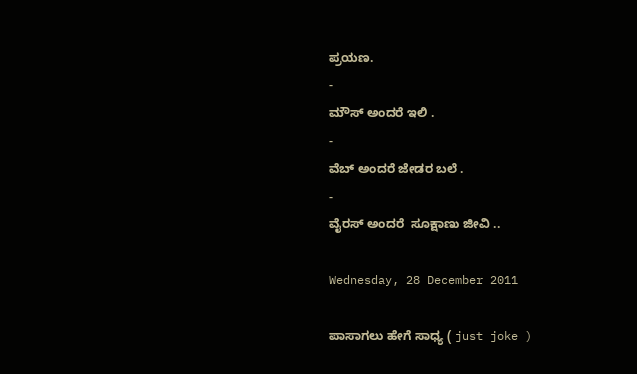ಪ್ರಯಣ.
-
ಮೌಸ್ ಅಂದರೆ ಇಲಿ .
-
ವೆಬ್ ಅಂದರೆ ಜೇಡರ ಬಲೆ .
-
ವೈರಸ್ ಅಂದರೆ  ಸೂಕ್ಷಾಣು ಜೀವಿ ..

Wednesday, 28 December 2011

ಪಾಸಾಗಲು ಹೇಗೆ ಸಾಧ್ಯ ( just joke )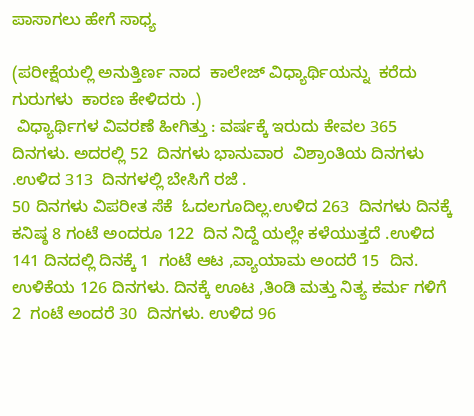ಪಾಸಾಗಲು ಹೇಗೆ ಸಾಧ್ಯ

(ಪರೀಕ್ಷೆಯಲ್ಲಿ ಅನುತ್ತಿರ್ಣ ನಾದ  ಕಾಲೇಜ್ ವಿಧ್ಯಾರ್ಥಿಯನ್ನು  ಕರೆದು ಗುರುಗಳು  ಕಾರಣ ಕೇಳಿದರು .)
 ವಿಧ್ಯಾರ್ಥಿಗಳ ವಿವರಣೆ ಹೀಗಿತ್ತು : ವರ್ಷಕ್ಕೆ ಇರುದು ಕೇವಲ 365 ದಿನಗಳು. ಅದರಲ್ಲಿ 52  ದಿನಗಳು ಭಾನುವಾರ  ವಿಶ್ರಾಂತಿಯ ದಿನಗಳು .ಉಳಿದ 313  ದಿನಗಳಲ್ಲಿ ಬೇಸಿಗೆ ರಜೆ .
50 ದಿನಗಳು ವಿಪರೀತ ಸೆಕೆ  ಓದಲಗೂದಿಲ್ಲ.ಉಳಿದ 263  ದಿನಗಳು ದಿನಕ್ಕೆ ಕನಿಷ್ಠ 8 ಗಂಟೆ ಅಂದರೂ 122  ದಿನ ನಿದ್ದೆ ಯಲ್ಲೇ ಕಳೆಯುತ್ತದೆ .ಉಳಿದ 141 ದಿನದಲ್ಲಿ ದಿನಕ್ಕೆ 1  ಗಂಟೆ ಆಟ ,ವ್ಯಾಯಾಮ ಅಂದರೆ 15  ದಿನ.
ಉಳಿಕೆಯ 126 ದಿನಗಳು. ದಿನಕ್ಕೆ ಊಟ ,ತಿಂಡಿ ಮತ್ತು ನಿತ್ಯ ಕರ್ಮ ಗಳಿಗೆ 2  ಗಂಟೆ ಅಂದರೆ 30  ದಿನಗಳು. ಉಳಿದ 96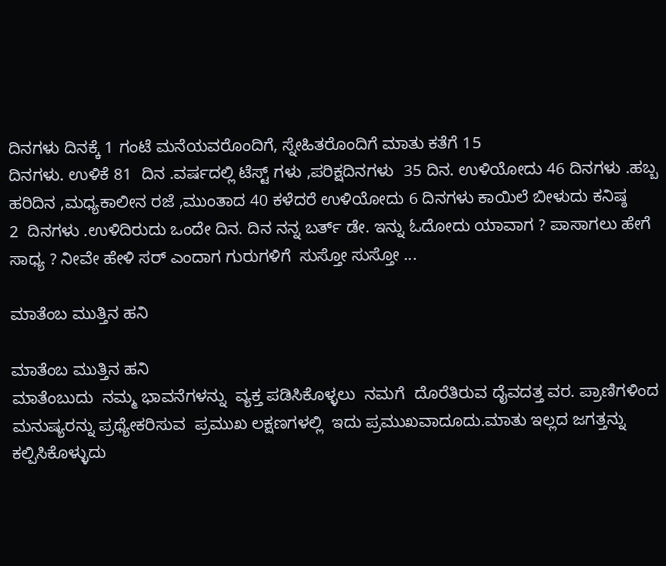ದಿನಗಳು ದಿನಕ್ಕೆ 1 ಗಂಟೆ ಮನೆಯವರೊಂದಿಗೆ, ಸ್ನೇಹಿತರೊಂದಿಗೆ ಮಾತು ಕತೆಗೆ 15
ದಿನಗಳು. ಉಳಿಕೆ 81  ದಿನ .ವರ್ಷದಲ್ಲಿ ಟೆಸ್ಟ್ ಗಳು ,ಪರಿಕ್ಷದಿನಗಳು  35 ದಿನ. ಉಳಿಯೋದು 46 ದಿನಗಳು .ಹಬ್ಬ ಹರಿದಿನ ,ಮಧ್ಯಕಾಲೀನ ರಜೆ ,ಮುಂತಾದ 40 ಕಳೆದರೆ ಉಳಿಯೋದು 6 ದಿನಗಳು ಕಾಯಿಲೆ ಬೀಳುದು ಕನಿಷ್ಠ
2  ದಿನಗಳು .ಉಳಿದಿರುದು ಒಂದೇ ದಿನ. ದಿನ ನನ್ನ ಬರ್ತ್ ಡೇ. ಇನ್ನು ಓದೋದು ಯಾವಾಗ ? ಪಾಸಾಗಲು ಹೇಗೆ ಸಾಧ್ಯ ? ನೀವೇ ಹೇಳಿ ಸರ್ ಎಂದಾಗ ಗುರುಗಳಿಗೆ  ಸುಸ್ತೋ ಸುಸ್ತೋ ...

ಮಾತೆಂಬ ಮುತ್ತಿನ ಹನಿ

ಮಾತೆಂಬ ಮುತ್ತಿನ ಹನಿ
ಮಾತೆಂಬುದು  ನಮ್ಮ ಭಾವನೆಗಳನ್ನು  ವ್ಯಕ್ತ ಪಡಿಸಿಕೊಳ್ಳಲು  ನಮಗೆ  ದೊರೆತಿರುವ ದೈವದತ್ತ ವರ. ಪ್ರಾಣಿಗಳಿಂದ ಮನುಷ್ಯರನ್ನು ಪ್ರಥ್ಯೇಕರಿಸುವ  ಪ್ರಮುಖ ಲಕ್ಷಣಗಳಲ್ಲಿ  ಇದು ಪ್ರಮುಖವಾದೂದು.ಮಾತು ಇಲ್ಲದ ಜಗತ್ತನ್ನು ಕಲ್ಪಿಸಿಕೊಳ್ಳುದು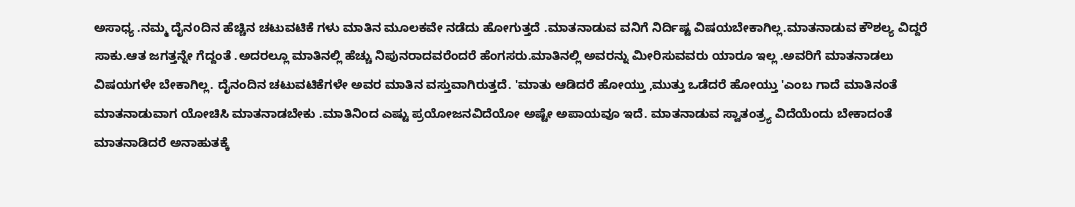ಅಸಾಧ್ಯ .ನಮ್ಮ ದೈನoದಿನ ಹೆಚ್ಚಿನ ಚಟುವಟಿಕೆ ಗಳು ಮಾತಿನ ಮೂಲಕವೇ ನಡೆದು ಹೋಗುತ್ತದೆ .ಮಾತನಾಡುವ ವನಿಗೆ ನಿರ್ದಿಷ್ಟ ವಿಷಯಬೇಕಾಗಿಲ್ಲ.ಮಾತನಾಡುವ ಕೌಶಲ್ಯ ವಿದ್ದರೆ ಸಾಕು.ಆತ ಜಗತ್ತನ್ನೇ ಗೆದ್ದಂತೆ .ಅದರಲ್ಲೂ ಮಾತಿನಲ್ಲಿ ಹೆಚ್ಚು ನಿಪುನರಾದವರೆಂದರೆ ಹೆಂಗಸರು.ಮಾತಿನಲ್ಲಿ ಅವರನ್ನು ಮೀರಿಸುವವರು ಯಾರೂ ಇಲ್ಲ .ಅವರಿಗೆ ಮಾತನಾಡಲು ವಿಷಯಗಳೇ ಬೇಕಾಗಿಲ್ಲ. ದೈನಂದಿನ ಚಟುವಟಿಕೆಗಳೇ ಅವರ ಮಾತಿನ ವಸ್ತುವಾಗಿರುತ್ತದೆ. 'ಮಾತು ಆಡಿದರೆ ಹೋಯ್ತು ,ಮುತ್ತು ಒಡೆದರೆ ಹೋಯ್ತು 'ಎಂಬ ಗಾದೆ ಮಾತಿನಂತೆ ಮಾತನಾಡುವಾಗ ಯೋಚಿಸಿ ಮಾತನಾಡಬೇಕು .ಮಾತಿನಿಂದ ಎಷ್ಟು ಪ್ರಯೋಜನವಿದೆಯೋ ಅಷ್ಟೇ ಅಪಾಯವೂ ಇದೆ. ಮಾತನಾಡುವ ಸ್ವಾತಂತ್ರ್ಯ ವಿದೆಯೆಂದು ಬೇಕಾದಂತೆ ಮಾತನಾಡಿದರೆ ಅನಾಹುತಕ್ಕೆ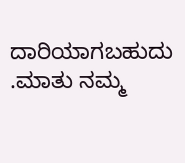ದಾರಿಯಾಗಬಹುದು .ಮಾತು ನಮ್ಮ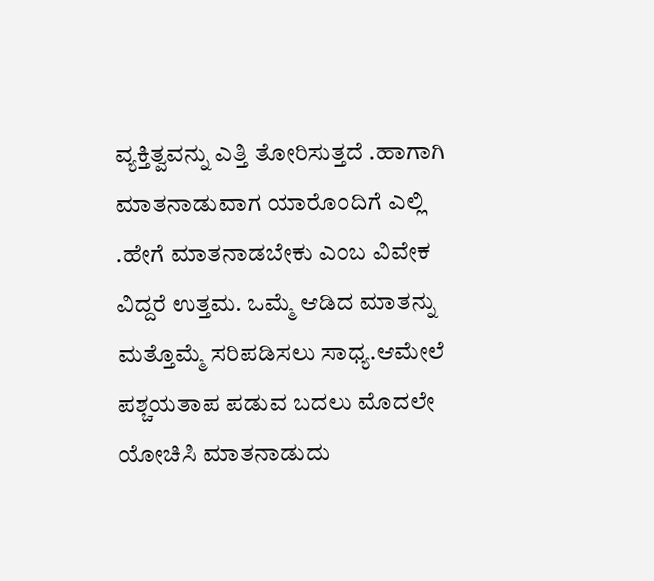ವ್ಯಕ್ತಿತ್ವವನ್ನು ಎತ್ತಿ ತೋರಿಸುತ್ತದೆ .ಹಾಗಾಗಿ ಮಾತನಾಡುವಾಗ ಯಾರೊಂದಿಗೆ ಎಲ್ಲಿ .ಹೇಗೆ ಮಾತನಾಡಬೇಕು ಎಂಬ ವಿವೇಕ ವಿದ್ದರೆ ಉತ್ತಮ. ಒಮ್ಮೆ ಆಡಿದ ಮಾತನ್ನು ಮತ್ತೊಮ್ಮೆ ಸರಿಪಡಿಸಲು ಸಾಧ್ಯ.ಆಮೇಲೆ ಪಶ್ಚಯತಾಪ ಪಡುವ ಬದಲು ಮೊದಲೇ ಯೋಚಿಸಿ ಮಾತನಾಡುದು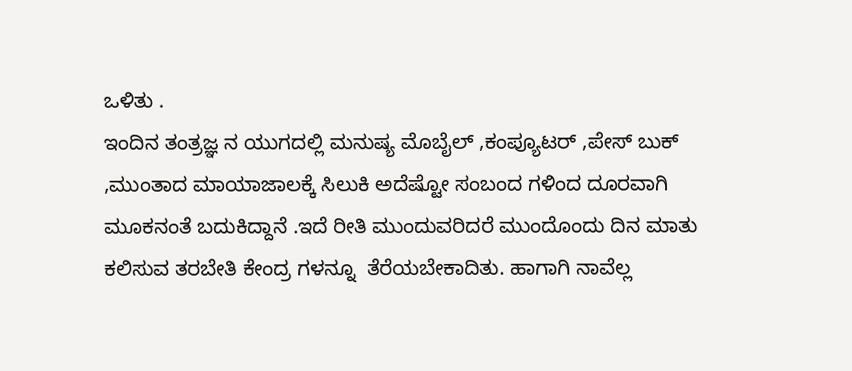ಒಳಿತು .
ಇಂದಿನ ತಂತ್ರಜ್ಞ ನ ಯುಗದಲ್ಲಿ ಮನುಷ್ಯ ಮೊಬೈಲ್ ,ಕಂಪ್ಯೂಟರ್ ,ಪೇಸ್ ಬುಕ್ ,ಮುಂತಾದ ಮಾಯಾಜಾಲಕ್ಕೆ ಸಿಲುಕಿ ಅದೆಷ್ಟೋ ಸಂಬಂದ ಗಳಿಂದ ದೂರವಾಗಿ ಮೂಕನಂತೆ ಬದುಕಿದ್ದಾನೆ .ಇದೆ ರೀತಿ ಮುಂದುವರಿದರೆ ಮುಂದೊಂದು ದಿನ ಮಾತು ಕಲಿಸುವ ತರಬೇತಿ ಕೇಂದ್ರ ಗಳನ್ನೂ  ತೆರೆಯಬೇಕಾದಿತು. ಹಾಗಾಗಿ ನಾವೆಲ್ಲ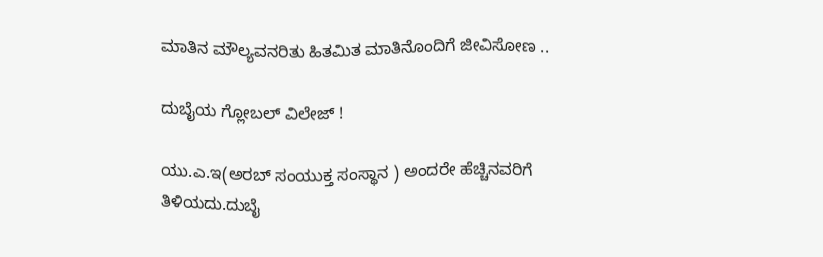ಮಾತಿನ ಮೌಲ್ಯವನರಿತು ಹಿತಮಿತ ಮಾತಿನೊಂದಿಗೆ ಜೀವಿಸೋಣ ..

ದುಬೈಯ ಗ್ಲೋಬಲ್ ವಿಲೇಜ್ !

ಯು.ಎ.ಇ(ಅರಬ್‌ ಸಂಯುಕ್ತ ಸಂಸ್ಥಾನ ) ಅಂದರೇ ಹೆಚ್ಚಿನವರಿಗೆ ತಿಳಿಯದು.ದುಬೈ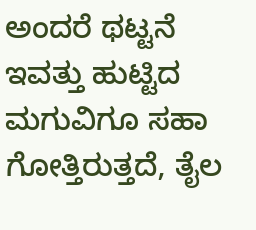ಅಂದರೆ ಥಟ್ಟನೆ ಇವತ್ತು ಹುಟ್ಟಿದ ಮಗುವಿಗೂ ಸಹಾ ಗೋತ್ತಿರುತ್ತದೆ, ತೈಲ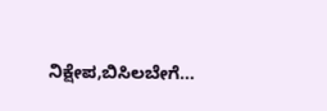ನಿಕ್ಷೇಪ,ಬಿಸಿಲಬೇಗೆ...